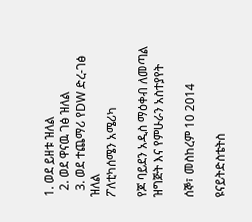1. ወደ ይዘቱ ዝለል
  2. ወደ ዋናዉ ገፅ ዝለል
  3. ወደ ተጨማሪ የDW ድረ-ገፅ ዝለል
ፖለቲካሰሜን አሜሪካ

የጆ ባይደን አዲስ ማዕቀብ ለመጣል ዝግጅት እና የምሁራን አስተያየት

ሰኞ፣ መስከረም 10 2014

ዩናይትድስቴትስ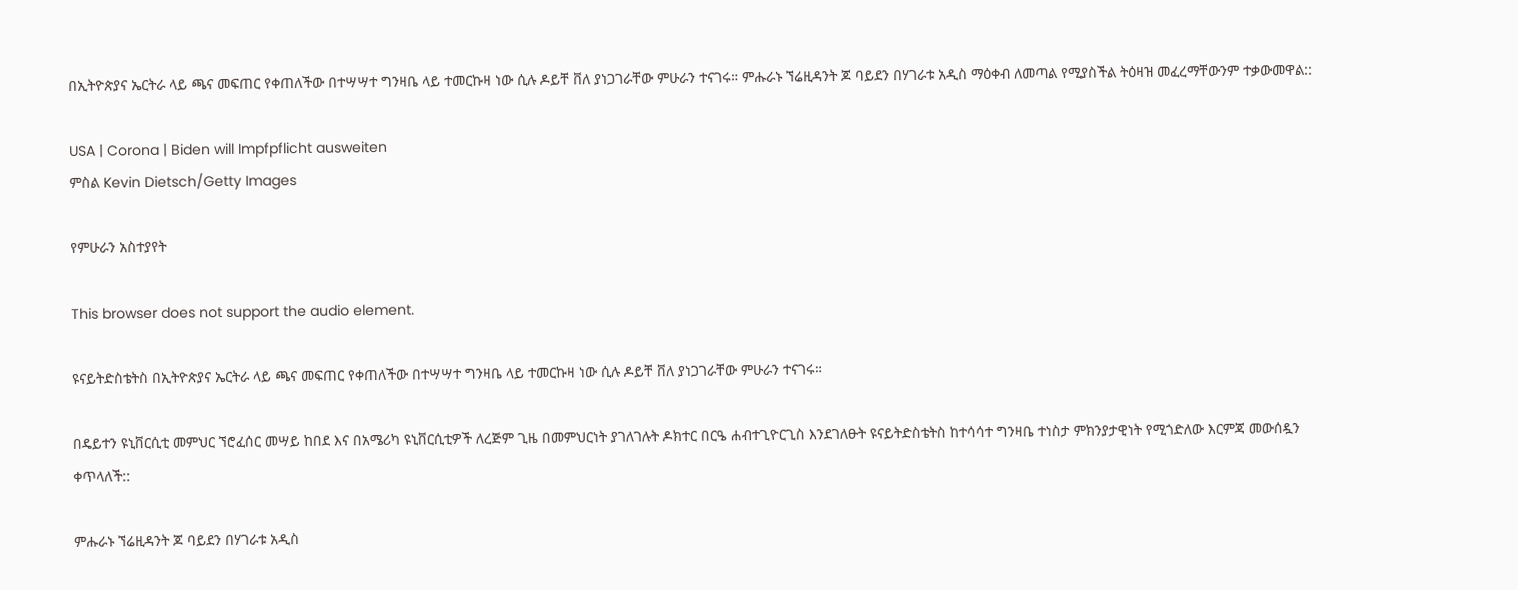በኢትዮጵያና ኤርትራ ላይ ጫና መፍጠር የቀጠለችው በተሣሣተ ግንዛቤ ላይ ተመርኩዛ ነው ሲሉ ዶይቸ ቨለ ያነጋገራቸው ምሁራን ተናገሩ። ምሑራኑ ኘሬዚዳንት ጆ ባይደን በሃገራቱ አዲስ ማዕቀብ ለመጣል የሚያስችል ትዕዛዝ መፈረማቸውንም ተቃውመዋል::

USA | Corona | Biden will Impfpflicht ausweiten
ምስል Kevin Dietsch/Getty Images

የምሁራን አስተያየት

This browser does not support the audio element.

ዩናይትድስቴትስ በኢትዮጵያና ኤርትራ ላይ ጫና መፍጠር የቀጠለችው በተሣሣተ ግንዛቤ ላይ ተመርኩዛ ነው ሲሉ ዶይቸ ቨለ ያነጋገራቸው ምሁራን ተናገሩ።

በዴይተን ዩኒቨርሲቲ መምህር ኘሮፈሰር መሣይ ከበደ እና በአሜሪካ ዩኒቨርሲቲዎች ለረጅም ጊዜ በመምህርነት ያገለገሉት ዶክተር በርዔ ሐብተጊዮርጊስ እንደገለፁት ዩናይትድስቴትስ ከተሳሳተ ግንዛቤ ተነስታ ምክንያታዊነት የሚጎድለው እርምጃ መውሰዷን ቀጥላለች::

ምሑራኑ ኘሬዚዳንት ጆ ባይደን በሃገራቱ አዲስ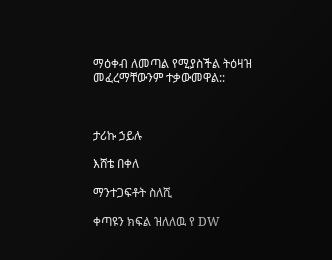ማዕቀብ ለመጣል የሚያስችል ትዕዛዝ መፈረማቸውንም ተቃውመዋል::



ታሪኩ ኃይሉ

እሸቴ በቀለ

ማንተጋፍቶት ስለሺ

ቀጣዩን ክፍል ዝለለዉ የ DW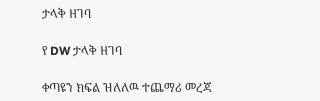ታላቅ ዘገባ

የ DW ታላቅ ዘገባ

ቀጣዩን ክፍል ዝለለዉ ተጨማሪ መረጃ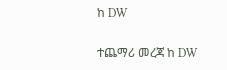ከ DW

ተጨማሪ መረጃ ከ DW